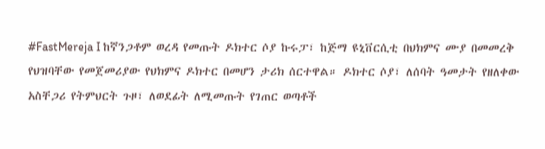#FastMereja I ከኛንጋቶም ወረዳ የመጡት ዶክተር ሶያ ኩሩፓ፣ ከጅማ ዩኒቨርሲቲ በህክምና ሙያ በመመረቅ የህዝባቸው የመጀመሪያው የህክምና ዶክተር በመሆን ታሪክ ሰርተዋል። ዶክተር ሶያ፣ ለሰባት ዓመታት የዘለቀው አስቸጋሪ የትምህርት ጉዞ፣ ለወደፊት ለሚመጡት የገጠር ወጣቶች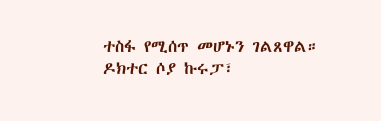ተስፋ የሚሰጥ መሆኑን ገልጸዋል።
ዶክተር ሶያ ኩሩፓ፣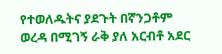የተወለዱትና ያደጉት በኛንጋቶም ወረዳ በሚገኝ ራቅ ያለ አርብቶ አደር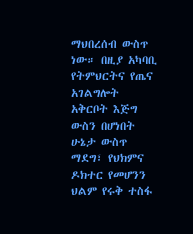ማህበረሰብ ውስጥ ነው። በዚያ አካባቢ የትምህርትና የጤና አገልግሎት አቅርቦት እጅግ ውስን በሆነበት ሁኔታ ውስጥ ማደግ፣ የህክምና ዶክተር የመሆንን ህልም የሩቅ ተስፋ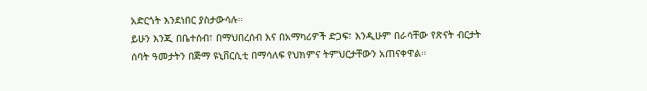አድርጎት እንደነበር ያስታውሳሉ።
ይሁን እንጂ በቤተሰብ፣ በማህበረሰብ እና በአማካሪዎች ድጋፍ፣ እንዲሁም በራሳቸው የጽናት ብርታት ሰባት ዓመታትን በጅማ ዩኒቨርሲቲ በማሳለፍ የህክምና ትምህርታቸውን አጠናቀዋል።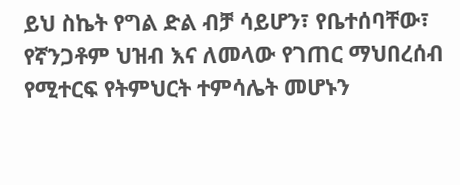ይህ ስኬት የግል ድል ብቻ ሳይሆን፣ የቤተሰባቸው፣ የኛንጋቶም ህዝብ እና ለመላው የገጠር ማህበረሰብ የሚተርፍ የትምህርት ተምሳሌት መሆኑን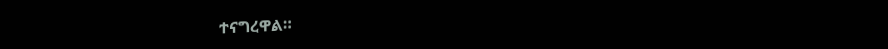ተናግረዋል።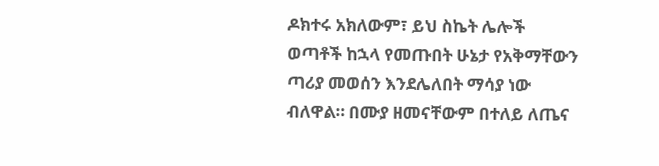ዶክተሩ አክለውም፣ ይህ ስኬት ሌሎች ወጣቶች ከኋላ የመጡበት ሁኔታ የአቅማቸውን ጣሪያ መወሰን እንደሌለበት ማሳያ ነው ብለዋል። በሙያ ዘመናቸውም በተለይ ለጤና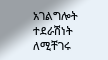አገልግሎት ተደራሽነት ለሚቸገሩ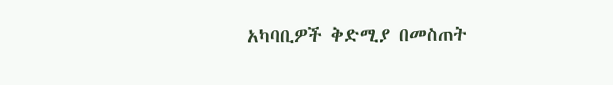አካባቢዎች ቅድሚያ በመስጠት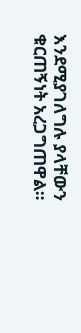እንደሚያገለግሉ ያላቸውን ቁርጠኝነት አረጋግጠዋል።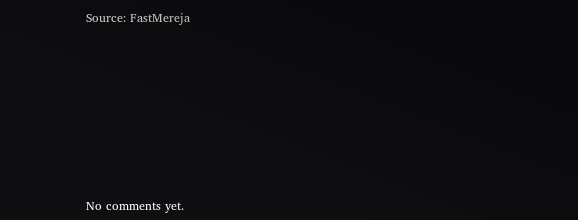Source: FastMereja









No comments yet.